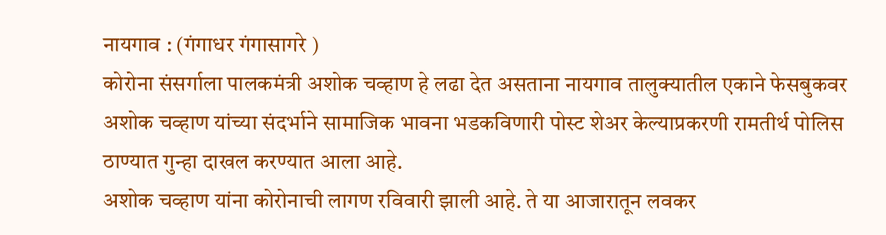नायगाव : (गंगाधर गंगासागरे )
कोरोना संसर्गाला पालकमंत्री अशोक चव्हाण हे लढा देत असताना नायगाव तालुक्यातील एकाने फेसबुकवर अशोक चव्हाण यांच्या संदर्भाने सामाजिक भावना भडकविणारी पोस्ट शेअर केल्याप्रकरणी रामतीर्थ पोलिस ठाण्यात गुन्हा दाखल करण्यात आला आहे.
अशोक चव्हाण यांना कोरोनाची लागण रविवारी झाली आहे. ते या आजारातून लवकर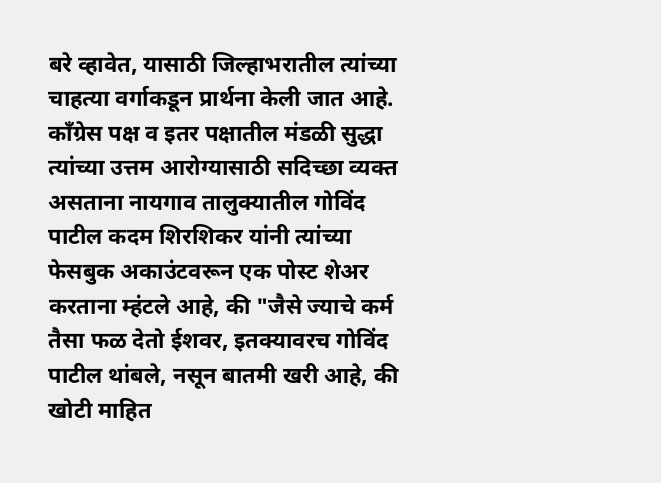बरे व्हावेत, यासाठी जिल्हाभरातील त्यांच्या चाहत्या वर्गाकडून प्रार्थना केली जात आहे. काँग्रेस पक्ष व इतर पक्षातील मंडळी सुद्धा त्यांच्या उत्तम आरोग्यासाठी सदिच्छा व्यक्त असताना नायगाव तालुक्यातील गोविंद पाटील कदम शिरशिकर यांनी त्यांच्या फेसबुक अकाउंटवरून एक पोस्ट शेअर करताना म्हंटले आहे, की "जैसे ज्याचे कर्म तैसा फळ देतो ईशवर, इतक्यावरच गोविंद पाटील थांबले, नसून बातमी खरी आहे, की खोटी माहित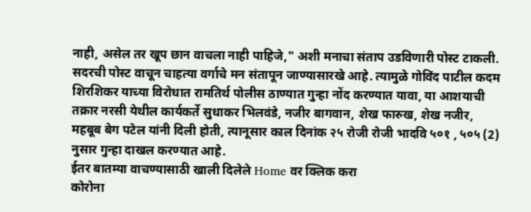नाही, असेल तर खूप छान वाचला नाही पाहिजे," अशी मनाचा संताप उडविणारी पोस्ट टाकली.
सदरची पोस्ट वाचून चाहत्या वर्गाचे मन संतापून जाण्यासारखे आहे. त्यामुळे गोविंद पाटील कदम शिरशिकर याच्या विरोधात रामतिर्थ पोलीस ठाण्यात गुन्हा नोंद करण्यात यावा, या आशयाची तक्रार नरसी येथील कार्यकर्ते सुधाकर भिलवंडे, नजीर बागवान, शेख फारुख, शेख नजीर, महबूब बेग पटेल यांनी दिली होती, त्यानूसार काल दिनांक २५ रोजी रोजी भादवि ५०१ , ५०५ (2) नुसार गुन्हा दाखल करण्यात आहे.
ईतर बातम्या वाचण्यासाठी खाली दिलेले Home वर क्लिक करा
कोरोना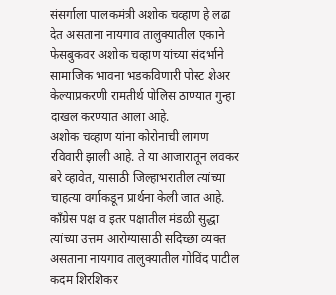संसर्गाला पालकमंत्री अशोक चव्हाण हे लढा देत असताना नायगाव तालुक्यातील एकाने फेसबुकवर अशोक चव्हाण यांच्या संदर्भाने सामाजिक भावना भडकविणारी पोस्ट शेअर केल्याप्रकरणी रामतीर्थ पोलिस ठाण्यात गुन्हा दाखल करण्यात आला आहे.
अशोक चव्हाण यांना कोरोनाची लागण रविवारी झाली आहे. ते या आजारातून लवकर बरे व्हावेत, यासाठी जिल्हाभरातील त्यांच्या चाहत्या वर्गाकडून प्रार्थना केली जात आहे. काँग्रेस पक्ष व इतर पक्षातील मंडळी सुद्धा त्यांच्या उत्तम आरोग्यासाठी सदिच्छा व्यक्त असताना नायगाव तालुक्यातील गोविंद पाटील कदम शिरशिकर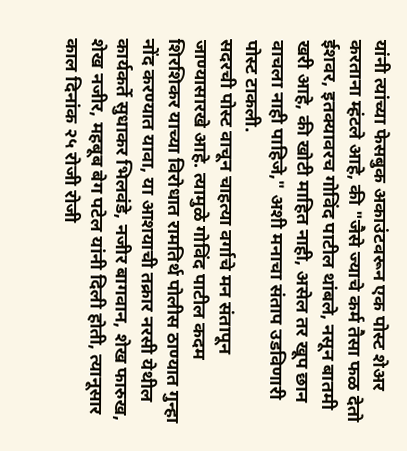यांनी त्यांच्या फेसबुक अकाउंटवरून एक पोस्ट शेअर करताना म्हंटले आहे, की "जैसे ज्याचे कर्म तैसा फळ देतो ईशवर, इतक्यावरच गोविंद पाटील थांबले, नसून बातमी खरी आहे, की खोटी माहित नाही, असेल तर खूप छान वाचला नाही पाहिजे," अशी मनाचा संताप उडविणारी पोस्ट टाकली.
सदरची पोस्ट वाचून चाहत्या वर्गाचे मन संतापून जाण्यासारखे आहे. त्यामुळे गोविंद पाटील कदम शिरशिकर याच्या विरोधात रामतिर्थ पोलीस ठाण्यात गुन्हा नोंद करण्यात यावा, या आशयाची तक्रार नरसी येथील कार्यकर्ते सुधाकर भिलवंडे, नजीर बागवान, शेख फारुख, शेख नजीर, महबूब बेग पटेल यांनी दिली होती, त्यानूसार काल दिनांक २५ रोजी रोजी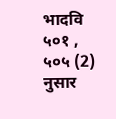भादवि ५०१ , ५०५ (2) नुसार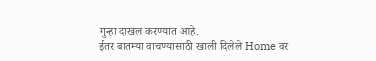गुन्हा दाखल करण्यात आहे.
ईतर बातम्या वाचण्यासाठी खाली दिलेले Home वर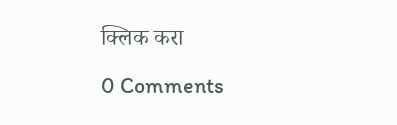क्लिक करा

0 Comments